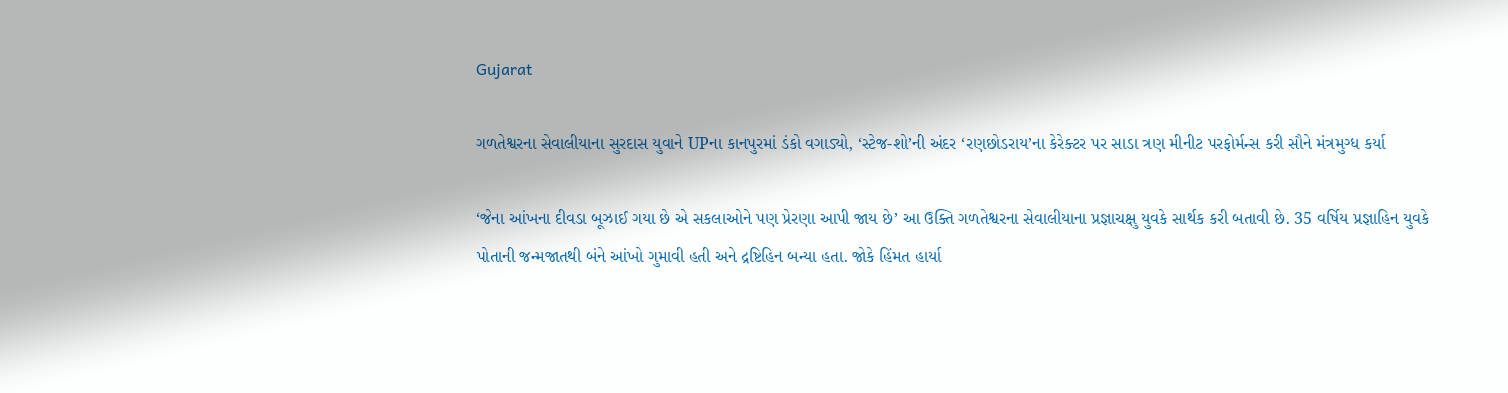Gujarat

ગળતેશ્વરના સેવાલીયાના સુરદાસ યુવાને UPના કાનપુરમાં ડંકો વગાડ્યો, ‘સ્ટેજ-શો’ની અંદર ‘રણછોડરાય’ના કેરેક્ટર પર સાડા ત્રણ મીનીટ પરફોર્મન્સ કરી સૌને મંત્રમુગ્ધ કર્યા

‘જેના આંખના દીવડા બૂઝાઈ ગયા છે એ સકલાઓને પણ પ્રેરણા આપી જાય છે’ આ ઉક્તિ ગળતેશ્વરના સેવાલીયાના પ્રજ્ઞાચક્ષુ યુવકે સાર્થક કરી બતાવી છે. 35 વર્ષિય પ્રજ્ઞાહિન યુવકે પોતાની જન્મજાતથી બંને આંખો ગુમાવી હતી અને દ્રષ્ટિહિન બન્યા હતા. જોકે હિંમત હાર્યા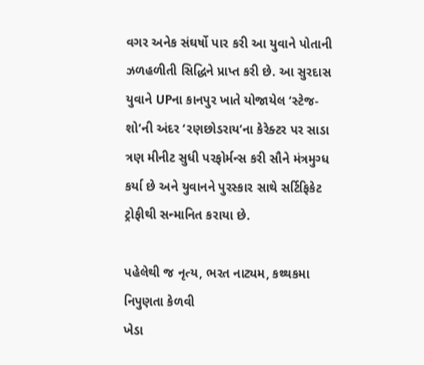વગર અનેક સંઘર્ષો પાર કરી આ યુવાને પોતાની ઝળહળીતી સિદ્ધિને પ્રાપ્ત કરી છે. આ સુરદાસ યુવાને UPના કાનપુર ખાતે યોજાયેલ ‘સ્ટેજ-શો’ની અંદર ‘રણછોડરાય’ના કેરેક્ટર પર સાડા ત્રણ મીનીટ સુધી પરફોર્મન્સ કરી સૌને મંત્રમુગ્ધ કર્યા છે અને યુવાનને પુરસ્કાર સાથે સર્ટિફિકેટ ટ્રોફીથી સન્માનિત કરાયા છે.

પહેલેથી જ નૃત્ય, ભરત નાટ્યમ, કથ્થકમા નિપુણતા કેળવી
ખેડા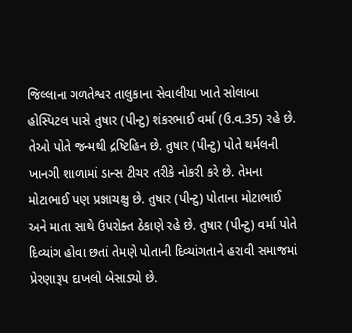જિલ્લાના ગળતેશ્વર તાલુકાના સેવાલીયા ખાતે સોલાબા હોસ્પિટલ પાસે તુષાર (પીન્ટુ) શંકરભાઈ વર્મા (ઉ.વ.35) રહે છે. તેઓ પોતે જન્મથી દ્રષ્ટિહિન છે. તુષાર (પીન્ટુ) પોતે થર્મલની ખાનગી શાળામાં ડાન્સ ટીચર તરીકે નોકરી કરે છે. તેમના મોટાભાઈ પણ પ્રજ્ઞાચક્ષુ છે. તુષાર (પીન્ટુ) પોતાના મોટાભાઈ અને માતા સાથે ઉપરોક્ત ઠેકાણે રહે છે. તુષાર (પીન્ટુ) વર્મા પોતે દિવ્યાંગ હોવા છતાં તેમણે પોતાની દિવ્યાંગતાને હરાવી સમાજમાં પ્રેરણારૂપ દાખલો બેસાડ્યો છે.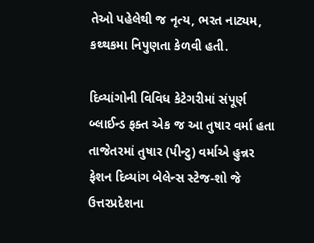તેઓ પહેલેથી જ નૃત્ય, ભરત નાટ્યમ, કથ્થકમા નિપુણતા કેળવી હતી.

દિવ્યાંગોની વિવિધ કેટેગરીમાં સંપૂર્ણ બ્લાઈન્ડ ફક્ત એક જ આ તુષાર વર્મા હતા
તાજેતરમાં તુષાર (પીન્ટુ) વર્માએ હુન્નર ફેશન દિવ્યાંગ બેલેન્સ સ્ટેજ-શો જે ઉત્તરપ્રદેશના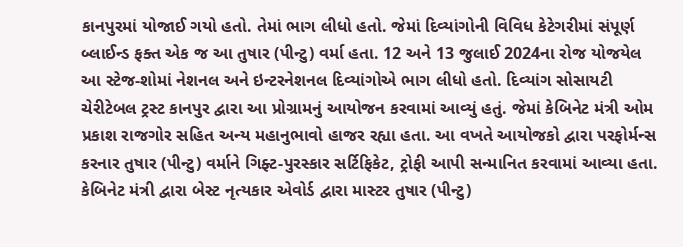કાનપુરમાં યોજાઈ ગયો હતો. તેમાં ભાગ લીધો હતો. જેમાં દિવ્યાંગોની વિવિધ કેટેગરીમાં સંપૂર્ણ બ્લાઈન્ડ ફક્ત એક જ આ તુષાર (પીન્ટુ) વર્મા હતા. 12 અને 13 જુલાઈ 2024ના રોજ યોજયેલ આ સ્ટેજ-શોમાં નેશનલ અને ઇન્ટરનેશનલ દિવ્યાંગોએ ભાગ લીધો હતો. દિવ્યાંગ સોસાયટી ચેરીટેબલ ટ્રસ્ટ કાનપુર દ્વારા આ પ્રોગ્રામનું આયોજન કરવામાં આવ્યું હતું. જેમાં કેબિનેટ મંત્રી ઓમ પ્રકાશ રાજગોર સહિત અન્ય મહાનુભાવો હાજર રહ્યા હતા. આ વખતે આયોજકો દ્વારા પરફોર્મન્સ કરનાર તુષાર (પીન્ટુ) વર્માને ગિફ્ટ-પુરસ્કાર સર્ટિફિકેટ, ટ્રોફી આપી સન્માનિત કરવામાં આવ્યા હતા. કેબિનેટ મંત્રી દ્વારા બેસ્ટ નૃત્યકાર એવોર્ડ દ્વારા માસ્ટર તુષાર (પીન્ટુ)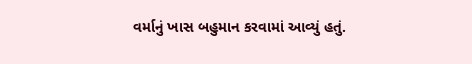વર્માનું ખાસ બહુમાન કરવામાં આવ્યું હતું.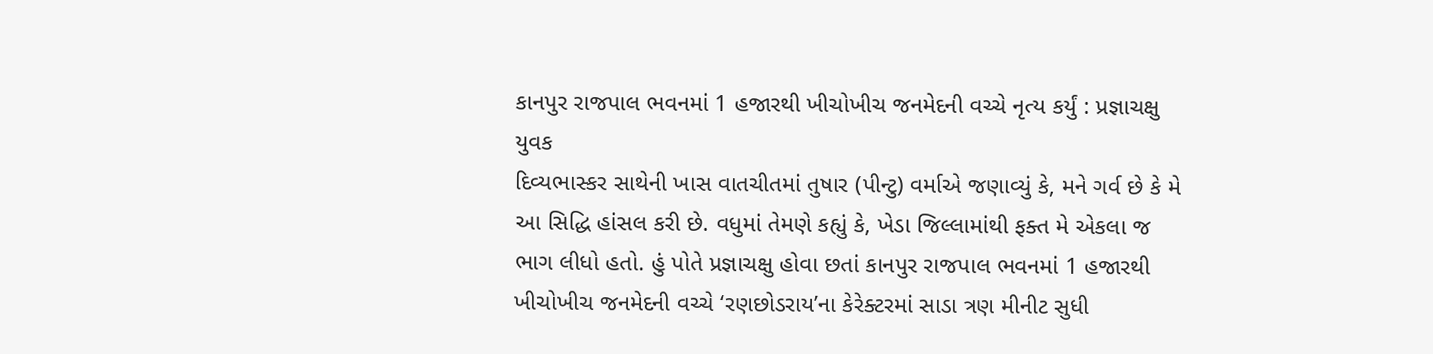કાનપુર રાજપાલ ભવનમાં 1 હજારથી ખીચોખીચ જનમેદની વચ્ચે નૃત્ય કર્યું : પ્રજ્ઞાચક્ષુ યુવક
દિવ્યભાસ્કર સાથેની ખાસ વાતચીતમાં તુષાર (પીન્ટુ) વર્માએ જણાવ્યું કે, મને ગર્વ છે કે મે આ સિદ્ધિ હાંસલ કરી છે. વધુમાં તેમણે કહ્યું કે, ખેડા જિલ્લામાંથી ફક્ત મે એકલા જ ભાગ લીધો હતો. હું પોતે પ્રજ્ઞાચક્ષુ હોવા છતાં કાનપુર રાજપાલ ભવનમાં 1 હજારથી ખીચોખીચ જનમેદની વચ્ચે ‘રણછોડરાય’ના કેરેક્ટરમાં સાડા ત્રણ મીનીટ સુધી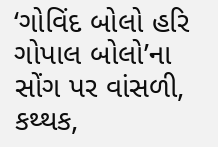‘ગોવિંદ બોલો હરિ ગોપાલ બોલો’ના સોંગ પર વાંસળી, કથ્થક,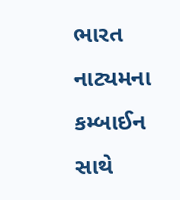ભારત નાટ્યમના કમ્બાઈન સાથે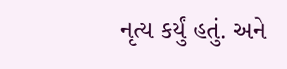નૃત્ય કર્યું હતું. અને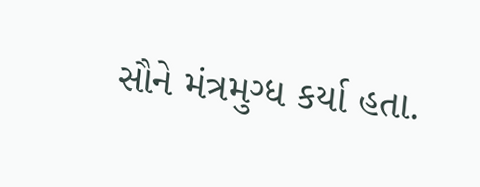સૌને મંત્રમુગ્ધ કર્યા હતા.